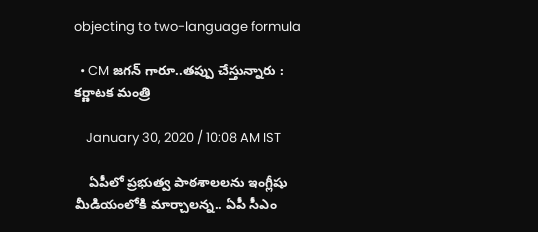objecting to two-language formula

  • CM జగన్‌ గారూ..తప్పు చేస్తున్నారు : కర్ణాటక మంత్రి

    January 30, 2020 / 10:08 AM IST

    ఏపీలో ప్రభుత్వ పాఠశాలలను ఇంగ్లీషు మీడియంలోకి మార్చాలన్న.. ఏపీ సీఎం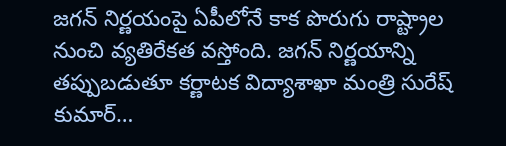జగన్‌ నిర్ణయంపై ఏపీలోనే కాక పొరుగు రాష్ట్రాల నుంచి వ్యతిరేకత వస్తోంది. జగన్‌ నిర్ణయాన్ని తప్పుబడుతూ కర్ణాటక విద్యాశాఖా మంత్రి సురేష్‌ కుమార్‌…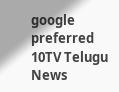google preferred
10TV Telugu News